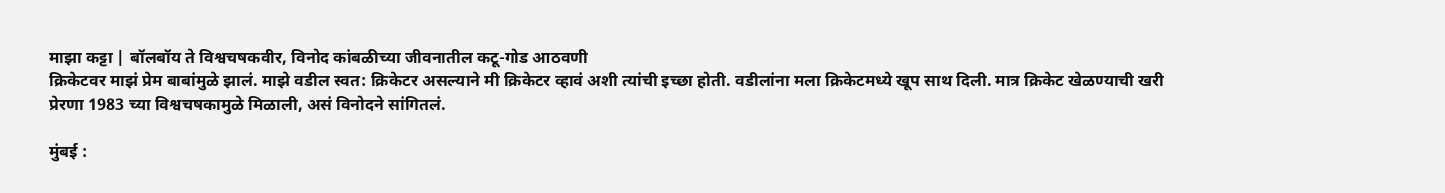माझा कट्टा | बॉलबॉय ते विश्वचषकवीर, विनोद कांबळीच्या जीवनातील कटू-गोड आठवणी
क्रिकेटवर माझं प्रेम बाबांमुळे झालं. माझे वडील स्वत: क्रिकेटर असल्याने मी क्रिकेटर व्हावं अशी त्यांची इच्छा होती. वडीलांना मला क्रिकेटमध्ये खूप साथ दिली. मात्र क्रिकेट खेळण्याची खरी प्रेरणा 1983 च्या विश्वचषकामुळे मिळाली, असं विनोदने सांगितलं.

मुंबई :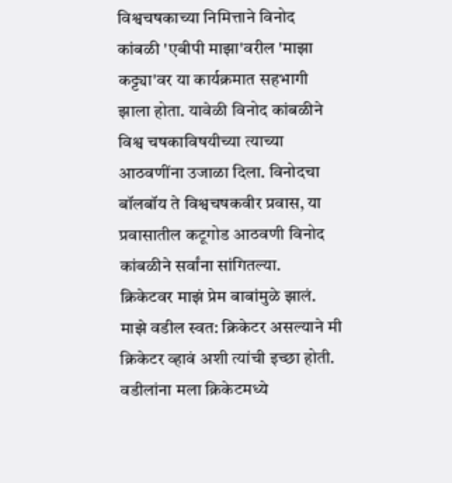विश्वचषकाच्या निमित्ताने विनोद कांबळी 'एबीपी माझा'वरील 'माझा कट्ट्या'वर या कार्यक्रमात सहभागी झाला होता. यावेळी विनोद कांबळीने विश्व चषकाविषयीच्या त्याच्या आठवणींना उजाळा दिला. विनोदचा बॉलबॉय ते विश्वचषकवीर प्रवास, या प्रवासातील कटूगोड आठवणी विनोद कांबळीने सर्वांना सांगितल्या.
क्रिकेटवर माझं प्रेम बाबांमुळे झालं. माझे वडील स्वत: क्रिकेटर असल्याने मी क्रिकेटर व्हावं अशी त्यांची इच्छा होती. वडीलांना मला क्रिकेटमध्ये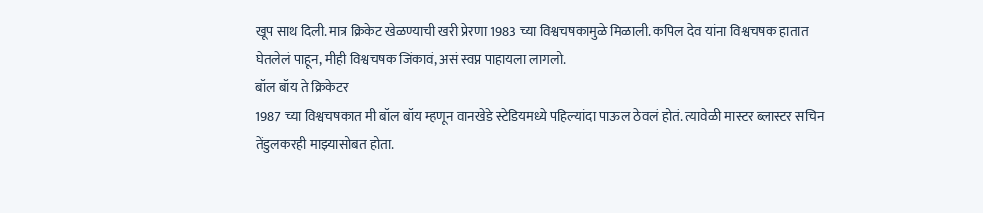खूप साथ दिली. मात्र क्रिकेट खेळण्याची खरी प्रेरणा 1983 च्या विश्वचषकामुळे मिळाली. कपिल देव यांना विश्वचषक हातात घेतलेलं पाहून, मीही विश्वचषक जिंकावं, असं स्वप्न पाहायला लागलो.
बॉल बॉय ते क्रिकेटर
1987 च्या विश्वचषकात मी बॉल बॉय म्हणून वानखेडे स्टेडियमध्ये पहिल्यांदा पाऊल ठेवलं होतं. त्यावेळी मास्टर ब्लास्टर सचिन तेंडुलकरही माझ्यासोबत होता.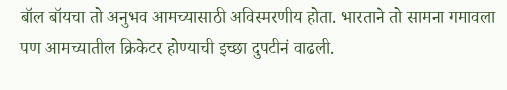बॉल बॉयचा तो अनुभव आमच्यासाठी अविस्मरणीय होता. भारताने तो सामना गमावला पण आमच्यातील क्रिकेटर होण्याची इच्छा दुपटीनं वाढली.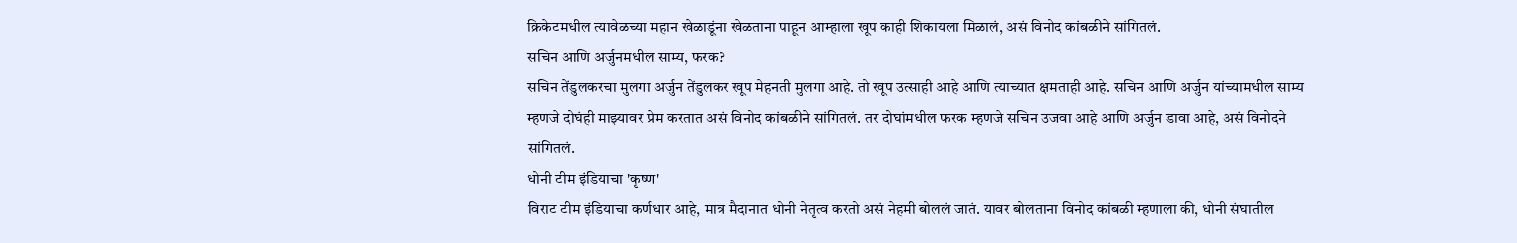क्रिकेटमधील त्यावेळच्या महान खेळाडूंना खेळताना पाहून आम्हाला खूप काही शिकायला मिळालं, असं विनोद कांबळीने सांगितलं.
सचिन आणि अर्जुनमधील साम्य, फरक?
सचिन तेंडुलकरचा मुलगा अर्जुन तेंडुलकर खूप मेहनती मुलगा आहे. तो खूप उत्साही आहे आणि त्याच्यात क्षमताही आहे. सचिन आणि अर्जुन यांच्यामधील साम्य म्हणजे दोघंही माझ्यावर प्रेम करतात असं विनोद कांबळीने सांगितलं. तर दोघांमधील फरक म्हणजे सचिन उजवा आहे आणि अर्जुन डावा आहे, असं विनोदने सांगितलं.
धोनी टीम इंडियाचा 'कृष्ण'
विराट टीम इंडियाचा कर्णधार आहे, मात्र मैदानात धोनी नेतृत्व करतो असं नेहमी बोललं जातं. यावर बोलताना विनोद कांबळी म्हणाला की, धोनी संघातील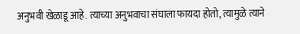अनुभवी खेळाडू आहे. त्याच्या अनुभवाचा संघाला फायदा होतो, त्यामुळे त्याने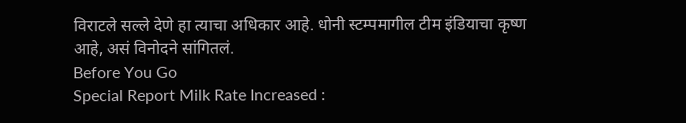विराटले सल्ले देणे हा त्याचा अधिकार आहे. धोनी स्टम्पमागील टीम इंडियाचा कृष्ण आहे, असं विनोदने सांगितलं.
Before You Go
Special Report Milk Rate Increased :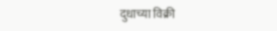दुधाच्या विक्री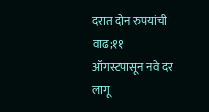दरात दोन रुपयांची वाढ;११ ऑगस्टपासून नवे दर लागू